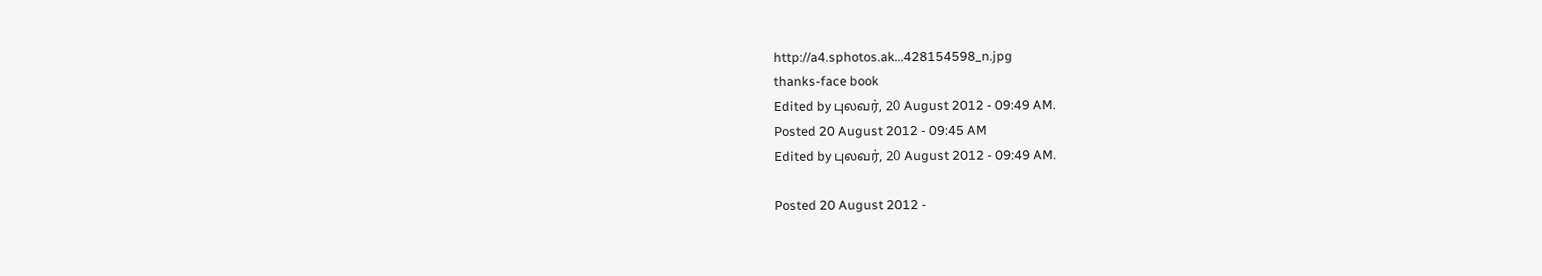http://a4.sphotos.ak...428154598_n.jpg
thanks-face book
Edited by புலவர், 20 August 2012 - 09:49 AM.
Posted 20 August 2012 - 09:45 AM
Edited by புலவர், 20 August 2012 - 09:49 AM.

Posted 20 August 2012 -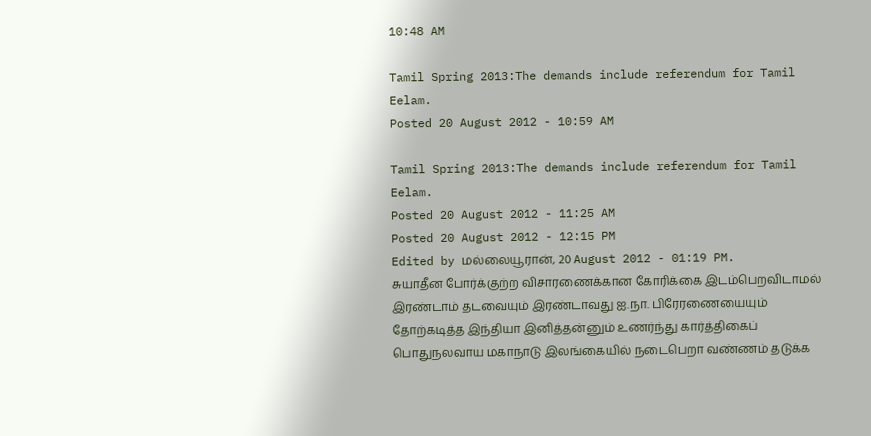10:48 AM

Tamil Spring 2013:The demands include referendum for Tamil Eelam.
Posted 20 August 2012 - 10:59 AM

Tamil Spring 2013:The demands include referendum for Tamil Eelam.
Posted 20 August 2012 - 11:25 AM
Posted 20 August 2012 - 12:15 PM
Edited by மல்லையூரான், 20 August 2012 - 01:19 PM.
சுயாதீன போர்க்குற்ற விசாரணைக்கான கோரிக்கை இடம்பெறவிடாமல் இரண்டாம் தடவையும் இரண்டாவது ஐ.நா. பிரேரணையையும் தோற்கடித்த இந்தியா இனித்தன்னும் உணர்ந்து கார்த்திகைப் பொதுநலவாய மகாநாடு இலங்கையில் நடைபெறா வண்ணம் தடுக்க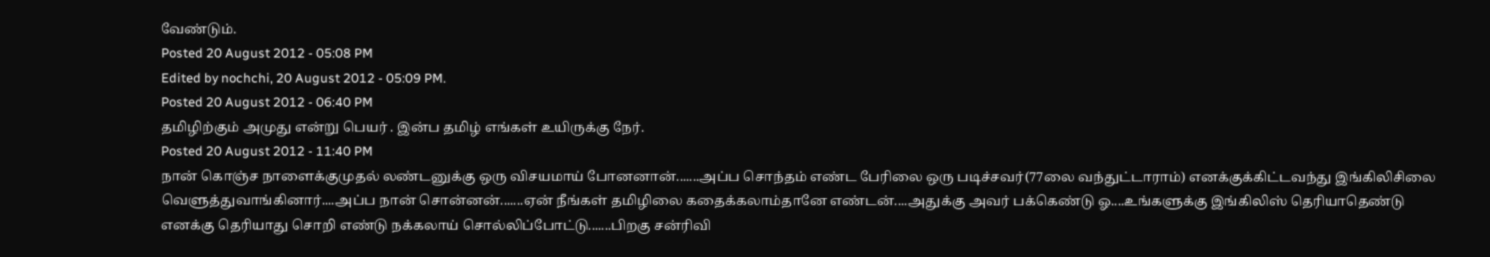வேண்டும்.
Posted 20 August 2012 - 05:08 PM
Edited by nochchi, 20 August 2012 - 05:09 PM.
Posted 20 August 2012 - 06:40 PM
தமிழிற்கும் அமுது என்று பெயர் . இன்ப தமிழ் எங்கள் உயிருக்கு நேர்.
Posted 20 August 2012 - 11:40 PM
நான் கொஞ்ச நாளைக்குமுதல் லண்டனுக்கு ஒரு விசயமாய் போனனான்.......அப்ப சொந்தம் எண்ட பேரிலை ஒரு படிச்சவர்(77லை வந்துட்டாராம்) எனக்குக்கிட்டவந்து இங்கிலிசிலை வெளுத்துவாங்கினார்....அப்ப நான் சொன்னன்.......ஏன் நீங்கள் தமிழிலை கதைக்கலாம்தானே எண்டன்....அதுக்கு அவர் பக்கெண்டு ஓ....உங்களுக்கு இங்கிலிஸ் தெரியாதெண்டு எனக்கு தெரியாது சொறி எண்டு நக்கலாய் சொல்லிப்போட்டு.......பிறகு சன்ரிவி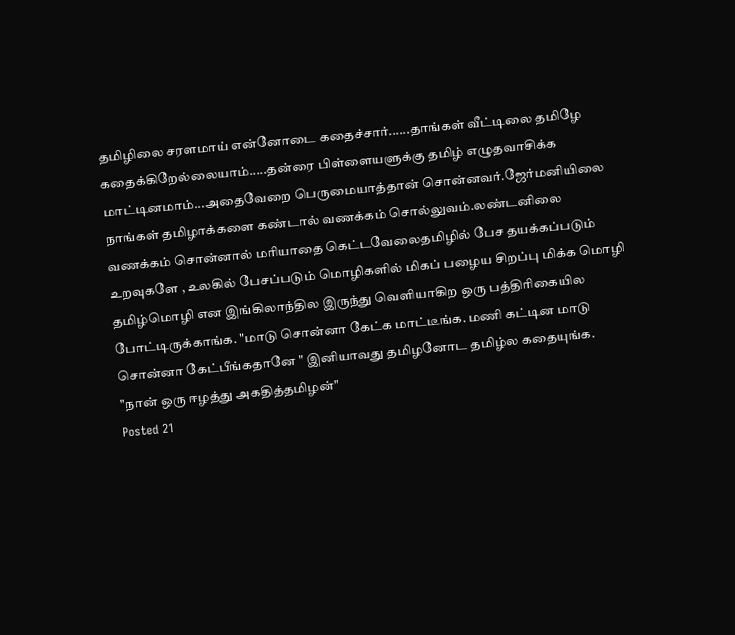தமிழிலை சரளமாய் என்னோடை கதைச்சார்......தாங்கள் வீட்டிலை தமிழே கதைக்கிறேல்லையாம்.....தன்ரை பிள்ளையளுக்கு தமிழ் எழுதவாசிக்க மாட்டினமாம்...அதைவேறை பெருமையாத்தான் சொன்னவர்.ஜேர்மனியிலை நாங்கள் தமிழாக்களை கண்டால் வணக்கம் சொல்லுவம்.லண்டனிலை வணக்கம் சொன்னால் மரியாதை கெட்டவேலைதமிழில் பேச தயக்கப்படும் உறவுகளே , உலகில் பேசப்படும் மொழிகளில் மிகப் பழைய சிறப்பு மிக்க மொழி தமிழ்மொழி என இங்கிலாந்தில இருந்து வெளியாகிற ஒரு பத்திரிகையில போட்டிருக்காங்க. "மாடு சொன்னா கேட்க மாட்டீங்க. மணி கட்டின மாடு சொன்னா கேட்பீங்கதானே " இனியாவது தமிழனோட தமிழ்ல கதையுங்க.
"நான் ஒரு ஈழத்து அகதித்தமிழன்"
Posted 21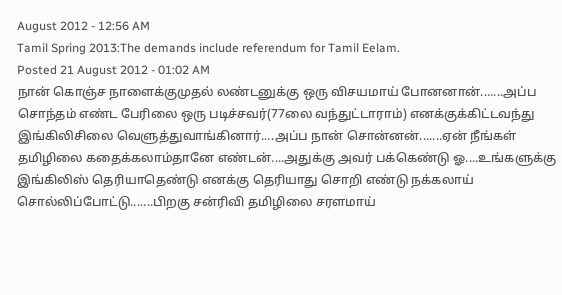August 2012 - 12:56 AM
Tamil Spring 2013:The demands include referendum for Tamil Eelam.
Posted 21 August 2012 - 01:02 AM
நான் கொஞ்ச நாளைக்குமுதல் லண்டனுக்கு ஒரு விசயமாய் போனனான்.......அப்ப சொந்தம் எண்ட பேரிலை ஒரு படிச்சவர்(77லை வந்துட்டாராம்) எனக்குக்கிட்டவந்து இங்கிலிசிலை வெளுத்துவாங்கினார்....அப்ப நான் சொன்னன்.......ஏன் நீங்கள் தமிழிலை கதைக்கலாம்தானே எண்டன்....அதுக்கு அவர் பக்கெண்டு ஓ....உங்களுக்கு இங்கிலிஸ் தெரியாதெண்டு எனக்கு தெரியாது சொறி எண்டு நக்கலாய் சொல்லிப்போட்டு.......பிறகு சன்ரிவி தமிழிலை சரளமாய்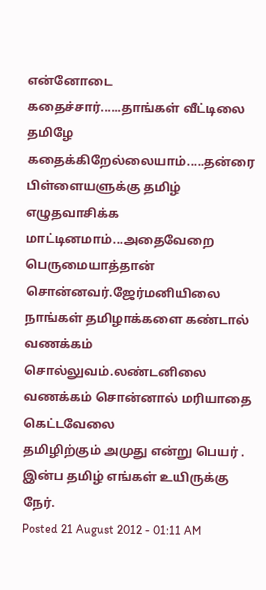என்னோடை கதைச்சார்......தாங்கள் வீட்டிலை தமிழே கதைக்கிறேல்லையாம்.....தன்ரை பிள்ளையளுக்கு தமிழ் எழுதவாசிக்க மாட்டினமாம்...அதைவேறை பெருமையாத்தான் சொன்னவர்.ஜேர்மனியிலை நாங்கள் தமிழாக்களை கண்டால் வணக்கம் சொல்லுவம்.லண்டனிலை வணக்கம் சொன்னால் மரியாதை கெட்டவேலை
தமிழிற்கும் அமுது என்று பெயர் . இன்ப தமிழ் எங்கள் உயிருக்கு நேர்.
Posted 21 August 2012 - 01:11 AM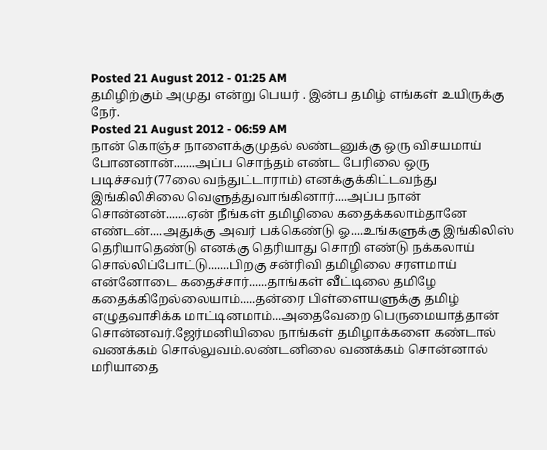Posted 21 August 2012 - 01:25 AM
தமிழிற்கும் அமுது என்று பெயர் . இன்ப தமிழ் எங்கள் உயிருக்கு நேர்.
Posted 21 August 2012 - 06:59 AM
நான் கொஞ்ச நாளைக்குமுதல் லண்டனுக்கு ஒரு விசயமாய் போனனான்.......அப்ப சொந்தம் எண்ட பேரிலை ஒரு படிச்சவர்(77லை வந்துட்டாராம்) எனக்குக்கிட்டவந்து இங்கிலிசிலை வெளுத்துவாங்கினார்....அப்ப நான் சொன்னன்.......ஏன் நீங்கள் தமிழிலை கதைக்கலாம்தானே எண்டன்....அதுக்கு அவர் பக்கெண்டு ஓ....உங்களுக்கு இங்கிலிஸ் தெரியாதெண்டு எனக்கு தெரியாது சொறி எண்டு நக்கலாய் சொல்லிப்போட்டு.......பிறகு சன்ரிவி தமிழிலை சரளமாய் என்னோடை கதைச்சார்......தாங்கள் வீட்டிலை தமிழே கதைக்கிறேல்லையாம்.....தன்ரை பிள்ளையளுக்கு தமிழ் எழுதவாசிக்க மாட்டினமாம்...அதைவேறை பெருமையாத்தான் சொன்னவர்.ஜேர்மனியிலை நாங்கள் தமிழாக்களை கண்டால் வணக்கம் சொல்லுவம்.லண்டனிலை வணக்கம் சொன்னால் மரியாதை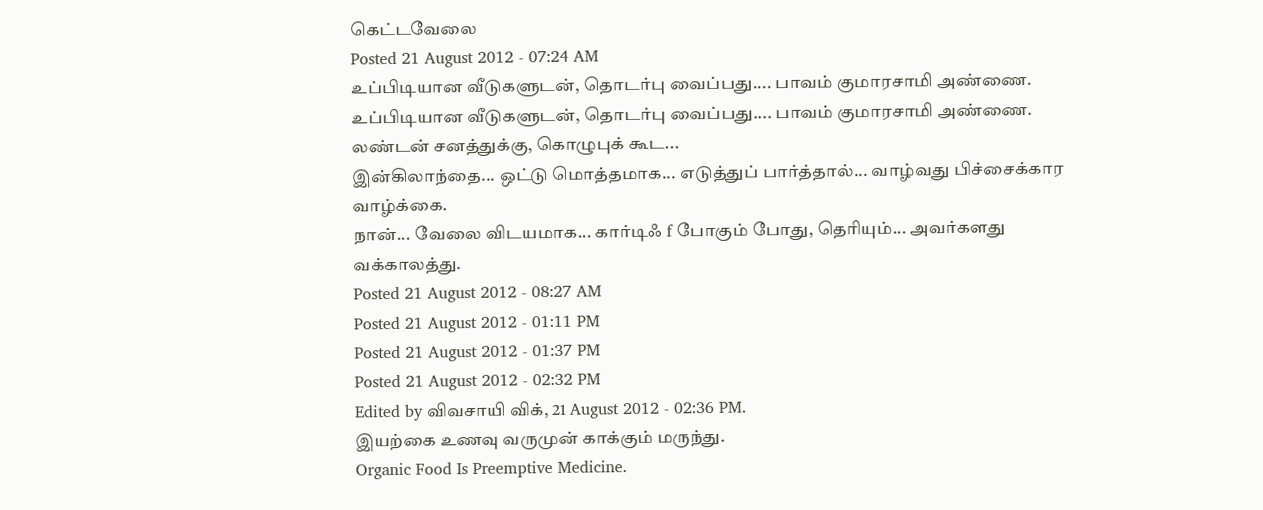கெட்டவேலை
Posted 21 August 2012 - 07:24 AM
உப்பிடியான வீடுகளுடன், தொடர்பு வைப்பது.... பாவம் குமாரசாமி அண்ணை.
உப்பிடியான வீடுகளுடன், தொடர்பு வைப்பது.... பாவம் குமாரசாமி அண்ணை.
லண்டன் சனத்துக்கு, கொழுபுக் கூட...
இன்கிலாந்தை... ஒட்டு மொத்தமாக... எடுத்துப் பார்த்தால்... வாழ்வது பிச்சைக்கார வாழ்க்கை.
நான்... வேலை விடயமாக... கார்டிஃ f போகும் போது, தெரியும்... அவர்களது வக்காலத்து.
Posted 21 August 2012 - 08:27 AM
Posted 21 August 2012 - 01:11 PM
Posted 21 August 2012 - 01:37 PM
Posted 21 August 2012 - 02:32 PM
Edited by விவசாயி விக், 21 August 2012 - 02:36 PM.
இயற்கை உணவு வருமுன் காக்கும் மருந்து.
Organic Food Is Preemptive Medicine.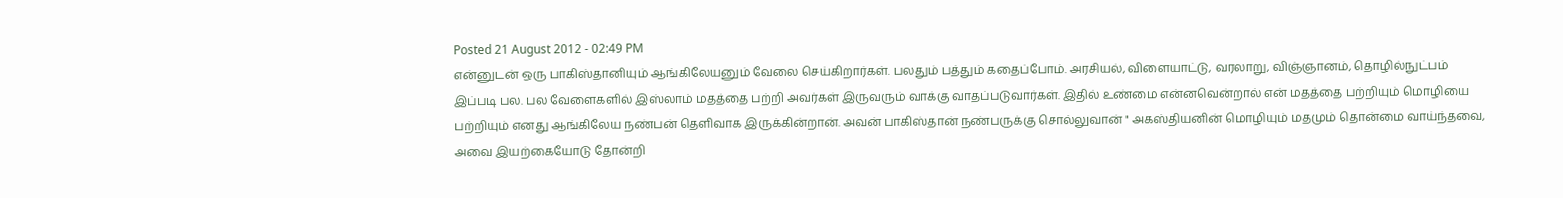Posted 21 August 2012 - 02:49 PM
என்னுடன் ஒரு பாகிஸ்தானியும் ஆங்கிலேயனும் வேலை செய்கிறார்கள். பலதும் பத்தும் கதைப்போம். அரசியல், விளையாட்டு, வரலாறு, விஞ்ஞானம், தொழில்நுட்பம் இப்படி பல. பல வேளைகளில் இஸ்லாம் மதத்தை பற்றி அவர்கள் இருவரும் வாக்கு வாதப்படுவார்கள். இதில் உண்மை என்னவென்றால் என் மதத்தை பற்றியும் மொழியை பற்றியும் எனது ஆங்கிலேய நண்பன் தெளிவாக இருக்கின்றான். அவன் பாகிஸ்தான் நண்பருக்கு சொல்லுவான் " அகஸ்தியனின் மொழியும் மதமும் தொன்மை வாய்ந்தவை, அவை இயற்கையோடு தோன்றி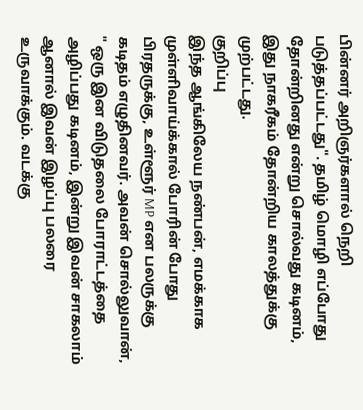பின்னர் அறிஞர்களால் நெறி படுத்தப்பட்டது". தமிழ் மொழி எப்போது தோன்றினது என்று சொல்வது கடினம், இது நாகரீகம் தோன்றிய காலத்துக்கு முற்பட்டது.
குறிப்பு
இந்த ஆங்கிலேய நண்பன், எமக்காக முள்ளிவாய்க்கால் போரின் போது பிரதருக்கு, உள்ளூர் MP என பலருக்கு கடிதம் எழுதினவர். அவன் சொல்லுவான், " ஒரு இன விடுதலை போராட்டத்தை அழிப்பது கடினம், இன்று இவன் சாகலாம் ஆனால் இவன் இழப்பு பலரை உருவாக்கும். வடக்கு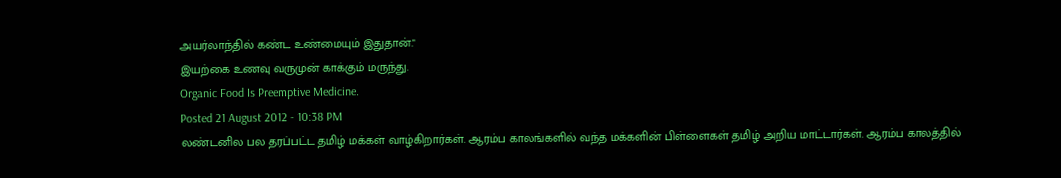அயர்லாந்தில் கண்ட உண்மையும் இதுதான்."
இயற்கை உணவு வருமுன் காக்கும் மருந்து.
Organic Food Is Preemptive Medicine.
Posted 21 August 2012 - 10:38 PM
லண்டனில பல தரப்பட்ட தமிழ் மக்கள் வாழ்கிறார்கள். ஆரம்ப காலங்களில் வந்த மக்களின் பிள்ளைகள் தமிழ் அறிய மாட்டார்கள். ஆரம்ப காலத்தில்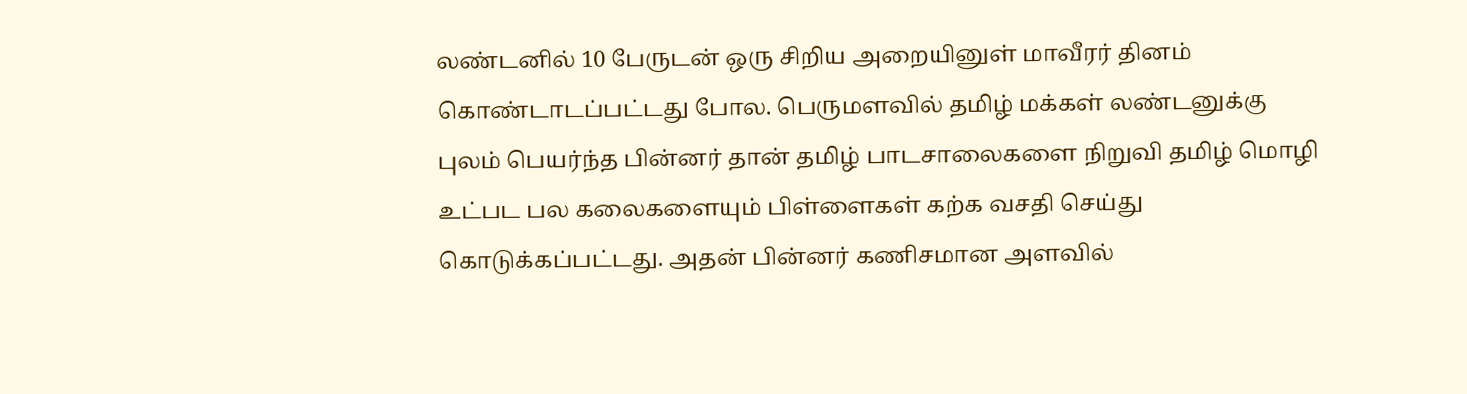லண்டனில் 10 பேருடன் ஒரு சிறிய அறையினுள் மாவீரர் தினம் கொண்டாடப்பட்டது போல. பெருமளவில் தமிழ் மக்கள் லண்டனுக்கு புலம் பெயர்ந்த பின்னர் தான் தமிழ் பாடசாலைகளை நிறுவி தமிழ் மொழி உட்பட பல கலைகளையும் பிள்ளைகள் கற்க வசதி செய்து கொடுக்கப்பட்டது. அதன் பின்னர் கணிசமான அளவில்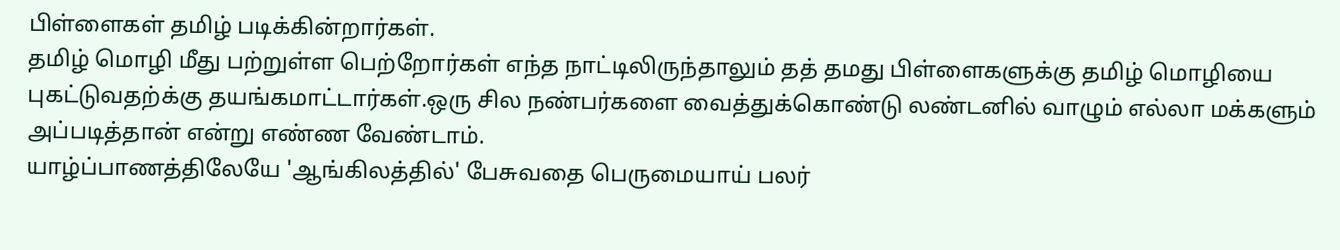பிள்ளைகள் தமிழ் படிக்கின்றார்கள்.
தமிழ் மொழி மீது பற்றுள்ள பெற்றோர்கள் எந்த நாட்டிலிருந்தாலும் தத் தமது பிள்ளைகளுக்கு தமிழ் மொழியை புகட்டுவதற்க்கு தயங்கமாட்டார்கள்.ஒரு சில நண்பர்களை வைத்துக்கொண்டு லண்டனில் வாழும் எல்லா மக்களும் அப்படித்தான் என்று எண்ண வேண்டாம்.
யாழ்ப்பாணத்திலேயே 'ஆங்கிலத்தில்' பேசுவதை பெருமையாய் பலர்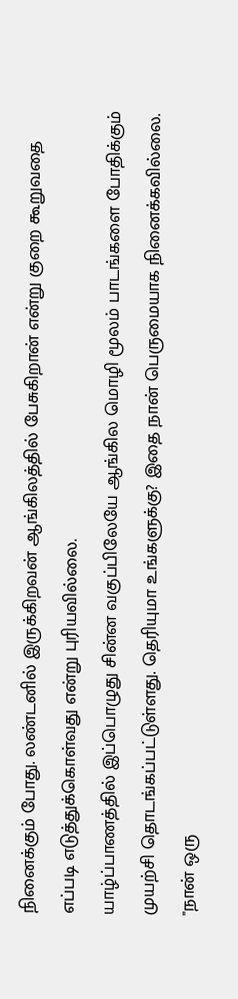நினைக்கும் போது. லண்டனில் இருக்கிறவன் ஆங்கிலத்தில் பேசுகிறான் என்று குறை கூறுவதை எப்படி எடுத்துக்கொள்வது என்று புரியவில்லை.
யாழ்ப்பாணத்தில் இப்பொழுது சின்ன வகுப்பிலேயே ஆங்கில மொழி மூலம் பாடங்களை போதிக்கும் முயற்சி தொடங்கப்பட்டுள்ளது. தெரியுமா உங்களுக்கு? இதை நான் பெருமையாக நினைக்கவில்லை.
"நான் ஒரு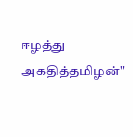ஈழத்து அகதித்தமிழன்"